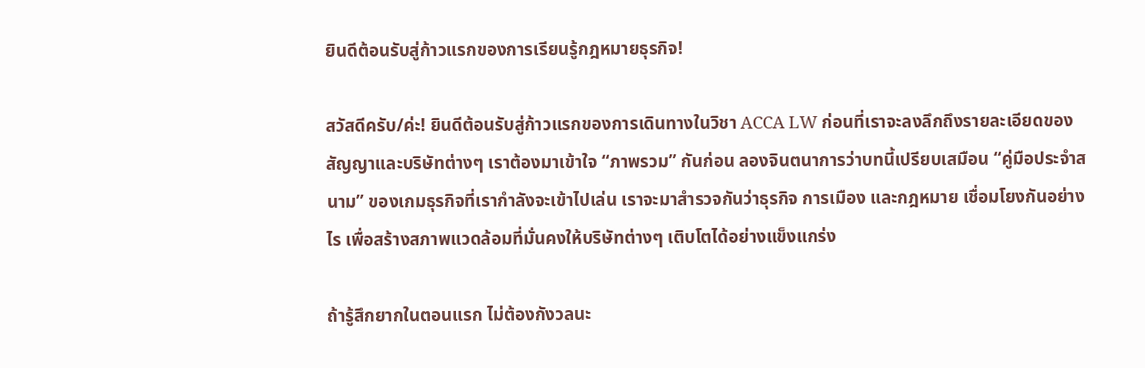ยินดีต้อนรับสู่ก้าวแรกของการเรียนรู้กฎหมายธุรกิจ!

สวัสดีครับ/ค่ะ! ยินดีต้อนรับสู่ก้าวแรกของการเดินทางในวิชา ACCA LW ก่อนที่เราจะลงลึกถึงรายละเอียดของสัญญาและบริษัทต่างๆ เราต้องมาเข้าใจ “ภาพรวม” กันก่อน ลองจินตนาการว่าบทนี้เปรียบเสมือน “คู่มือประจำสนาม” ของเกมธุรกิจที่เรากำลังจะเข้าไปเล่น เราจะมาสำรวจกันว่าธุรกิจ การเมือง และกฎหมาย เชื่อมโยงกันอย่างไร เพื่อสร้างสภาพแวดล้อมที่มั่นคงให้บริษัทต่างๆ เติบโตได้อย่างแข็งแกร่ง

ถ้ารู้สึกยากในตอนแรก ไม่ต้องกังวลนะ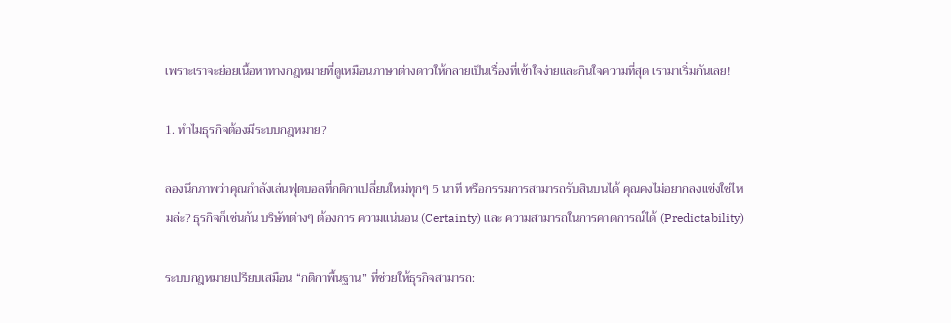เพราะเราจะย่อยเนื้อหาทางกฎหมายที่ดูเหมือนภาษาต่างดาวให้กลายเป็นเรื่องที่เข้าใจง่ายและกินใจความที่สุด เรามาเริ่มกันเลย!

1. ทำไมธุรกิจต้องมีระบบกฎหมาย?

ลองนึกภาพว่าคุณกำลังเล่นฟุตบอลที่กติกาเปลี่ยนใหม่ทุกๆ 5 นาที หรือกรรมการสามารถรับสินบนได้ คุณคงไม่อยากลงแข่งใช่ไหมล่ะ? ธุรกิจก็เช่นกัน บริษัทต่างๆ ต้องการ ความแน่นอน (Certainty) และ ความสามารถในการคาดการณ์ได้ (Predictability)

ระบบกฎหมายเปรียบเสมือน “กติกาพื้นฐาน” ที่ช่วยให้ธุรกิจสามารถ: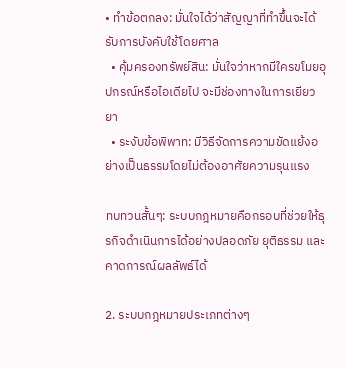• ทำข้อตกลง: มั่นใจได้ว่าสัญญาที่ทำขึ้นจะได้รับการบังคับใช้โดยศาล
  • คุ้มครองทรัพย์สิน: มั่นใจว่าหากมีใครขโมยอุปกรณ์หรือไอเดียไป จะมีช่องทางในการเยียวยา
  • ระงับข้อพิพาท: มีวิธีจัดการความขัดแย้งอย่างเป็นธรรมโดยไม่ต้องอาศัยความรุนแรง

ทบทวนสั้นๆ: ระบบกฎหมายคือกรอบที่ช่วยให้ธุรกิจดำเนินการได้อย่างปลอดภัย ยุติธรรม และคาดการณ์ผลลัพธ์ได้

2. ระบบกฎหมายประเภทต่างๆ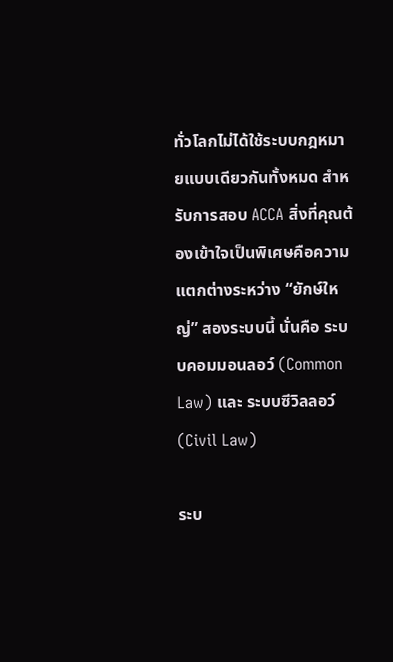ทั่วโลกไม่ได้ใช้ระบบกฎหมายแบบเดียวกันทั้งหมด สำหรับการสอบ ACCA สิ่งที่คุณต้องเข้าใจเป็นพิเศษคือความแตกต่างระหว่าง “ยักษ์ใหญ่” สองระบบนี้ นั่นคือ ระบบคอมมอนลอว์ (Common Law) และ ระบบซีวิลลอว์ (Civil Law)

ระบ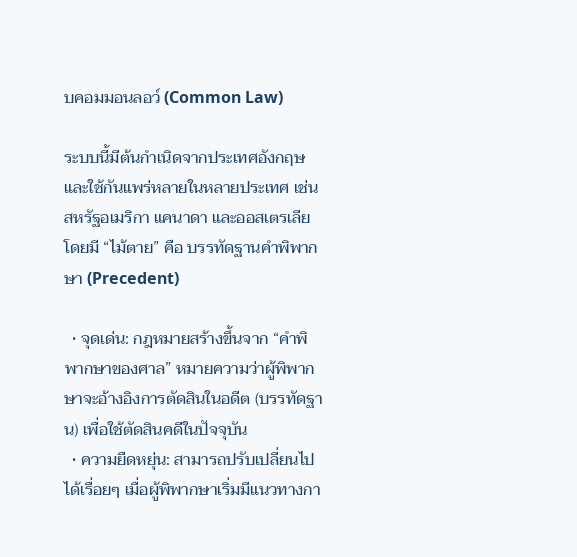บคอมมอนลอว์ (Common Law)

ระบบนี้มีต้นกำเนิดจากประเทศอังกฤษ และใช้กันแพร่หลายในหลายประเทศ เช่น สหรัฐอเมริกา แคนาดา และออสเตรเลีย โดยมี “ไม้ตาย” คือ บรรทัดฐานคำพิพากษา (Precedent)

  • จุดเด่น: กฎหมายสร้างขึ้นจาก “คำพิพากษาของศาล” หมายความว่าผู้พิพากษาจะอ้างอิงการตัดสินในอดีต (บรรทัดฐาน) เพื่อใช้ตัดสินคดีในปัจจุบัน
  • ความยืดหยุ่น: สามารถปรับเปลี่ยนไปได้เรื่อยๆ เมื่อผู้พิพากษาเริ่มมีแนวทางกา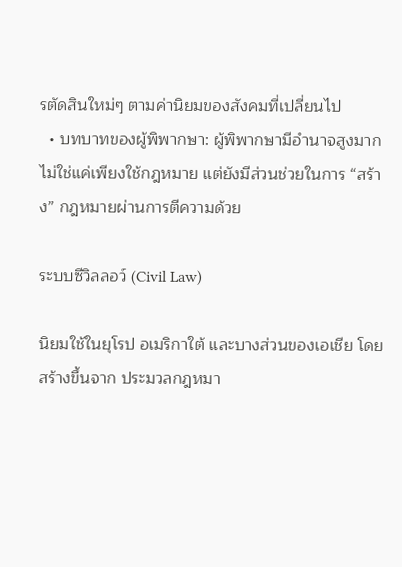รตัดสินใหม่ๆ ตามค่านิยมของสังคมที่เปลี่ยนไป
  • บทบาทของผู้พิพากษา: ผู้พิพากษามีอำนาจสูงมาก ไม่ใช่แค่เพียงใช้กฎหมาย แต่ยังมีส่วนช่วยในการ “สร้าง” กฎหมายผ่านการตีความด้วย

ระบบซีวิลลอว์ (Civil Law)

นิยมใช้ในยุโรป อเมริกาใต้ และบางส่วนของเอเชีย โดยสร้างขึ้นจาก ประมวลกฎหมา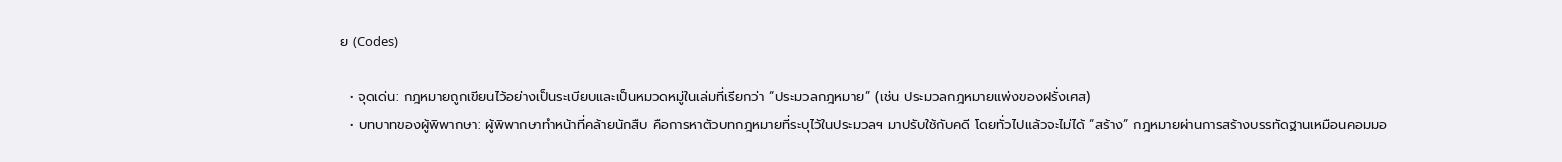ย (Codes)

  • จุดเด่น: กฎหมายถูกเขียนไว้อย่างเป็นระเบียบและเป็นหมวดหมู่ในเล่มที่เรียกว่า “ประมวลกฎหมาย” (เช่น ประมวลกฎหมายแพ่งของฝรั่งเศส)
  • บทบาทของผู้พิพากษา: ผู้พิพากษาทำหน้าที่คล้ายนักสืบ คือการหาตัวบทกฎหมายที่ระบุไว้ในประมวลฯ มาปรับใช้กับคดี โดยทั่วไปแล้วจะไม่ได้ “สร้าง” กฎหมายผ่านการสร้างบรรทัดฐานเหมือนคอมมอ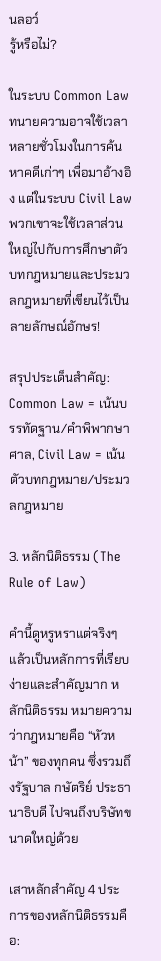นลอว์
รู้หรือไม่?

ในระบบ Common Law ทนายความอาจใช้เวลาหลายชั่วโมงในการค้นหาคดีเก่าๆ เพื่อมาอ้างอิง แต่ในระบบ Civil Law พวกเขาจะใช้เวลาส่วนใหญ่ไปกับการศึกษาตัวบทกฎหมายและประมวลกฎหมายที่เขียนไว้เป็นลายลักษณ์อักษร!

สรุปประเด็นสำคัญ: Common Law = เน้นบรรทัดฐาน/คำพิพากษาศาล, Civil Law = เน้นตัวบทกฎหมาย/ประมวลกฎหมาย

3. หลักนิติธรรม (The Rule of Law)

คำนี้ดูหรูหราแต่จริงๆ แล้วเป็นหลักการที่เรียบง่ายและสำคัญมาก หลักนิติธรรม หมายความว่ากฎหมายคือ “หัวหน้า” ของทุกคน ซึ่งรวมถึงรัฐบาล กษัตริย์ ประธานาธิบดี ไปจนถึงบริษัทขนาดใหญ่ด้วย

เสาหลักสำคัญ 4 ประการของหลักนิติธรรมคือ: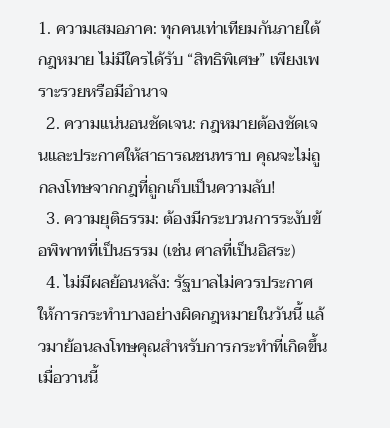1. ความเสมอภาค: ทุกคนเท่าเทียมกันภายใต้กฎหมาย ไม่มีใครได้รับ “สิทธิพิเศษ” เพียงเพราะรวยหรือมีอำนาจ
  2. ความแน่นอนชัดเจน: กฎหมายต้องชัดเจนและประกาศให้สาธารณชนทราบ คุณจะไม่ถูกลงโทษจากกฎที่ถูกเก็บเป็นความลับ!
  3. ความยุติธรรม: ต้องมีกระบวนการระงับข้อพิพาทที่เป็นธรรม (เช่น ศาลที่เป็นอิสระ)
  4. ไม่มีผลย้อนหลัง: รัฐบาลไม่ควรประกาศให้การกระทำบางอย่างผิดกฎหมายในวันนี้ แล้วมาย้อนลงโทษคุณสำหรับการกระทำที่เกิดขึ้นเมื่อวานนี้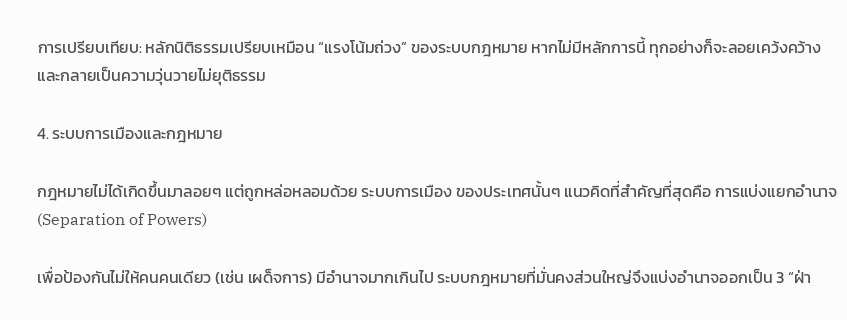การเปรียบเทียบ: หลักนิติธรรมเปรียบเหมือน “แรงโน้มถ่วง” ของระบบกฎหมาย หากไม่มีหลักการนี้ ทุกอย่างก็จะลอยเคว้งคว้างและกลายเป็นความวุ่นวายไม่ยุติธรรม

4. ระบบการเมืองและกฎหมาย

กฎหมายไม่ได้เกิดขึ้นมาลอยๆ แต่ถูกหล่อหลอมด้วย ระบบการเมือง ของประเทศนั้นๆ แนวคิดที่สำคัญที่สุดคือ การแบ่งแยกอำนาจ (Separation of Powers)

เพื่อป้องกันไม่ให้คนคนเดียว (เช่น เผด็จการ) มีอำนาจมากเกินไป ระบบกฎหมายที่มั่นคงส่วนใหญ่จึงแบ่งอำนาจออกเป็น 3 “ฝ่า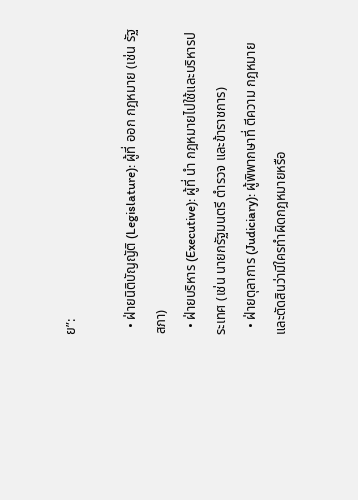ย”:

  • ฝ่ายนิติบัญญัติ (Legislature): ผู้ที่ ออก กฎหมาย (เช่น รัฐสภา)
  • ฝ่ายบริหาร (Executive): ผู้ที่ นำ กฎหมายไปใช้และบริหารประเทศ (เช่น นายกรัฐมนตรี ตำรวจ และข้าราชการ)
  • ฝ่ายตุลาการ (Judiciary): ผู้พิพากษาที่ ตีความ กฎหมายและตัดสินว่ามีใครทำผิดกฎหมายหรือ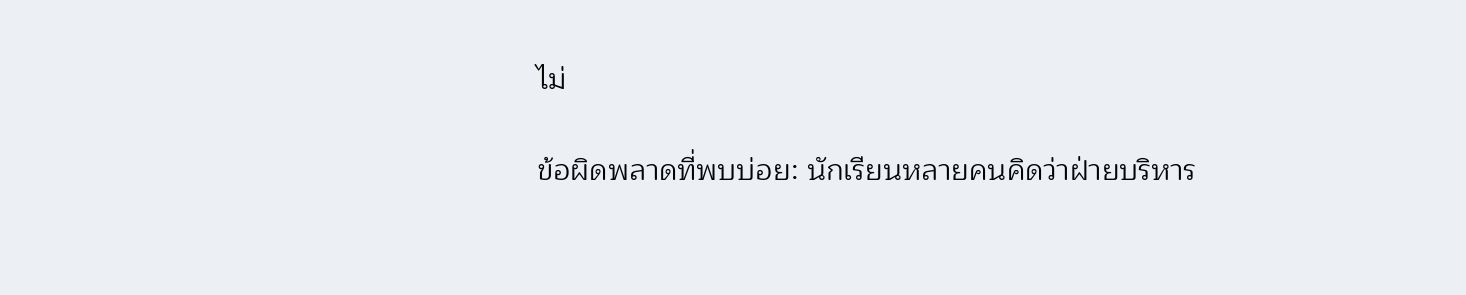ไม่

ข้อผิดพลาดที่พบบ่อย: นักเรียนหลายคนคิดว่าฝ่ายบริหาร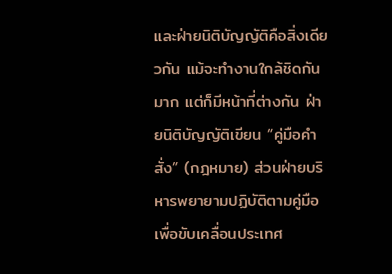และฝ่ายนิติบัญญัติคือสิ่งเดียวกัน แม้จะทำงานใกล้ชิดกันมาก แต่ก็มีหน้าที่ต่างกัน ฝ่ายนิติบัญญัติเขียน “คู่มือคำสั่ง” (กฎหมาย) ส่วนฝ่ายบริหารพยายามปฏิบัติตามคู่มือเพื่อขับเคลื่อนประเทศ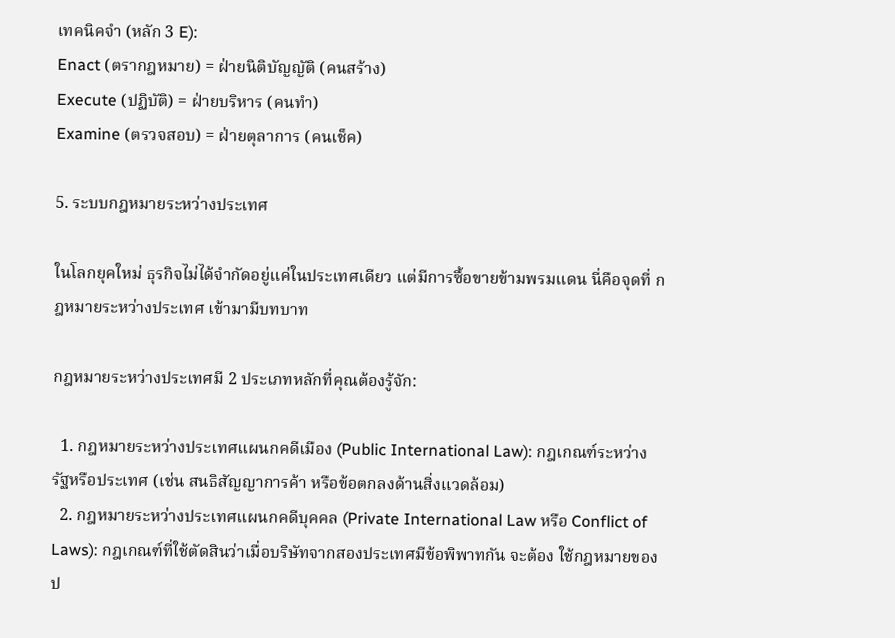เทคนิคจำ (หลัก 3 E):
Enact (ตรากฎหมาย) = ฝ่ายนิติบัญญัติ (คนสร้าง)
Execute (ปฏิบัติ) = ฝ่ายบริหาร (คนทำ)
Examine (ตรวจสอบ) = ฝ่ายตุลาการ (คนเช็ค)

5. ระบบกฎหมายระหว่างประเทศ

ในโลกยุคใหม่ ธุรกิจไม่ได้จำกัดอยู่แค่ในประเทศเดียว แต่มีการซื้อขายข้ามพรมแดน นี่คือจุดที่ กฎหมายระหว่างประเทศ เข้ามามีบทบาท

กฎหมายระหว่างประเทศมี 2 ประเภทหลักที่คุณต้องรู้จัก:

  1. กฎหมายระหว่างประเทศแผนกคดีเมือง (Public International Law): กฎเกณฑ์ระหว่างรัฐหรือประเทศ (เช่น สนธิสัญญาการค้า หรือข้อตกลงด้านสิ่งแวดล้อม)
  2. กฎหมายระหว่างประเทศแผนกคดีบุคคล (Private International Law หรือ Conflict of Laws): กฎเกณฑ์ที่ใช้ตัดสินว่าเมื่อบริษัทจากสองประเทศมีข้อพิพาทกัน จะต้อง ใช้กฎหมายของป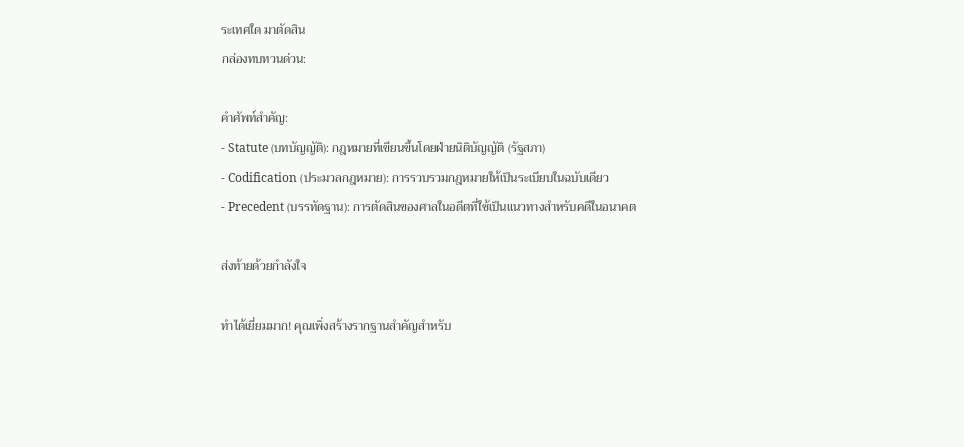ระเทศใด มาตัดสิน
กล่องทบทวนด่วน:

คำศัพท์สำคัญ:
- Statute (บทบัญญัติ): กฎหมายที่เขียนขึ้นโดยฝ่ายนิติบัญญัติ (รัฐสภา)
- Codification (ประมวลกฎหมาย): การรวบรวมกฎหมายให้เป็นระเบียบในฉบับเดียว
- Precedent (บรรทัดฐาน): การตัดสินของศาลในอดีตที่ใช้เป็นแนวทางสำหรับคดีในอนาคต

ส่งท้ายด้วยกำลังใจ

ทำได้เยี่ยมมาก! คุณเพิ่งสร้างรากฐานสำคัญสำหรับ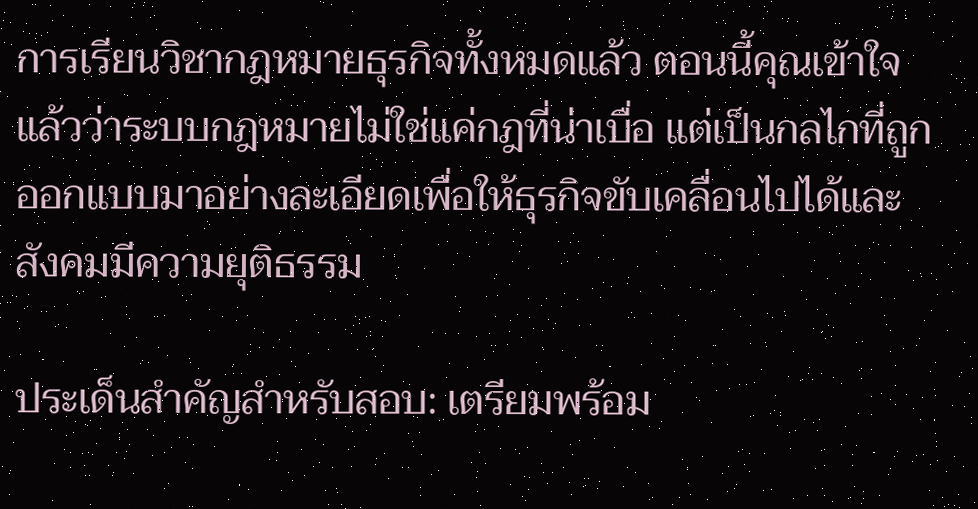การเรียนวิชากฎหมายธุรกิจทั้งหมดแล้ว ตอนนี้คุณเข้าใจแล้วว่าระบบกฎหมายไม่ใช่แค่กฎที่น่าเบื่อ แต่เป็นกลไกที่ถูกออกแบบมาอย่างละเอียดเพื่อให้ธุรกิจขับเคลื่อนไปได้และสังคมมีความยุติธรรม

ประเด็นสำคัญสำหรับสอบ: เตรียมพร้อม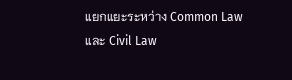แยกแยะระหว่าง Common Law และ Civil Law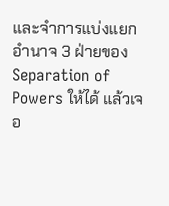และจำการแบ่งแยกอำนาจ 3 ฝ่ายของ Separation of Powers ให้ได้ แล้วเจอ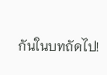กันในบทถัดไป!